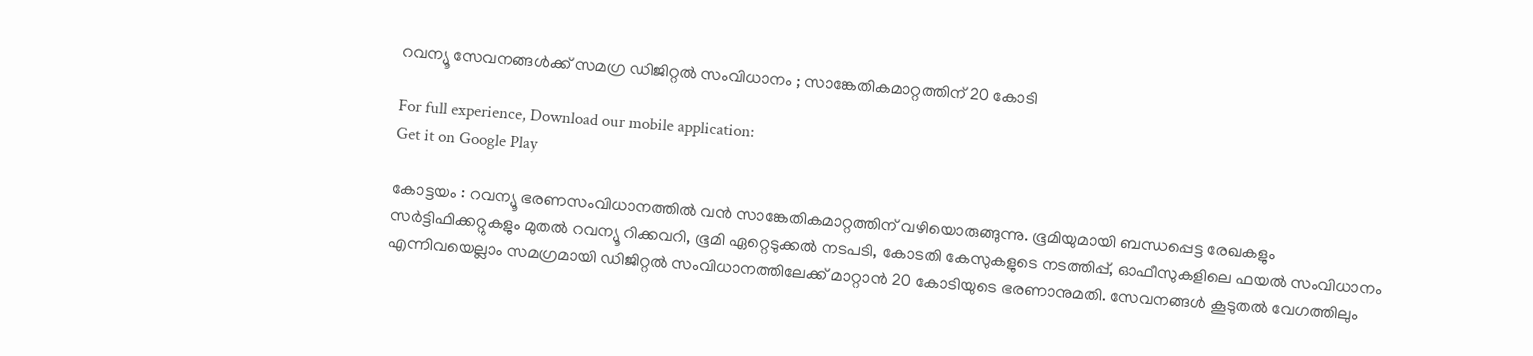റവന്യൂ സേവനങ്ങൾക്ക് സമഗ്ര ഡിജിറ്റൽ സംവിധാനം ; സാങ്കേതികമാറ്റത്തിന് 20 കോടി

For full experience, Download our mobile application:
Get it on Google Play

കോട്ടയം : റവന്യൂ ഭരണസംവിധാനത്തിൽ വൻ സാങ്കേതികമാറ്റത്തിന് വഴിയൊരുങ്ങുന്നു. ഭൂമിയുമായി ബന്ധപ്പെട്ട രേഖകളും സർട്ടിഫിക്കറ്റുകളും മുതൽ റവന്യൂ റിക്കവറി, ഭൂമി ഏറ്റെടുക്കൽ നടപടി, കോടതി കേസുകളുടെ നടത്തിപ്പ്, ഓഫീസുകളിലെ ഫയൽ സംവിധാനം എന്നിവയെല്ലാം സമഗ്രമായി ഡിജിറ്റൽ സംവിധാനത്തിലേക്ക് മാറ്റാൻ 20 കോടിയുടെ ഭരണാനുമതി. സേവനങ്ങൾ കൂടുതൽ വേഗത്തിലും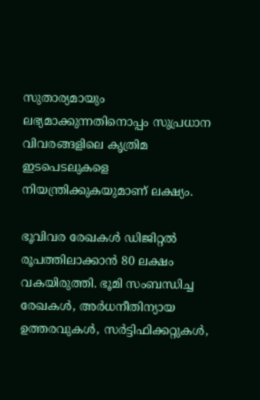സുതാര്യമായും ലഭ്യമാക്കുന്നതിനൊപ്പം സുപ്രധാന വിവരങ്ങളിലെ കൃത്രിമ ഇടപെടലുകളെ നിയന്ത്രിക്കുകയുമാണ് ലക്ഷ്യം.

ഭൂവിവര രേഖകൾ ഡിജിറ്റൽ രൂപത്തിലാക്കാൻ 80 ലക്ഷം വകയിരുത്തി. ഭൂമി സംബന്ധിച്ച രേഖകൾ, അർധനീതിന്യായ ഉത്തരവുകൾ, സർട്ടിഫിക്കറ്റുകൾ,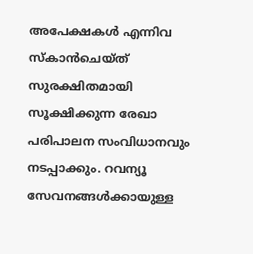അപേക്ഷകൾ എന്നിവ സ്‌കാൻചെയ്ത് സുരക്ഷിതമായി സൂക്ഷിക്കുന്ന രേഖാ പരിപാലന സംവിധാനവും നടപ്പാക്കും. റവന്യൂ സേവനങ്ങൾക്കായുള്ള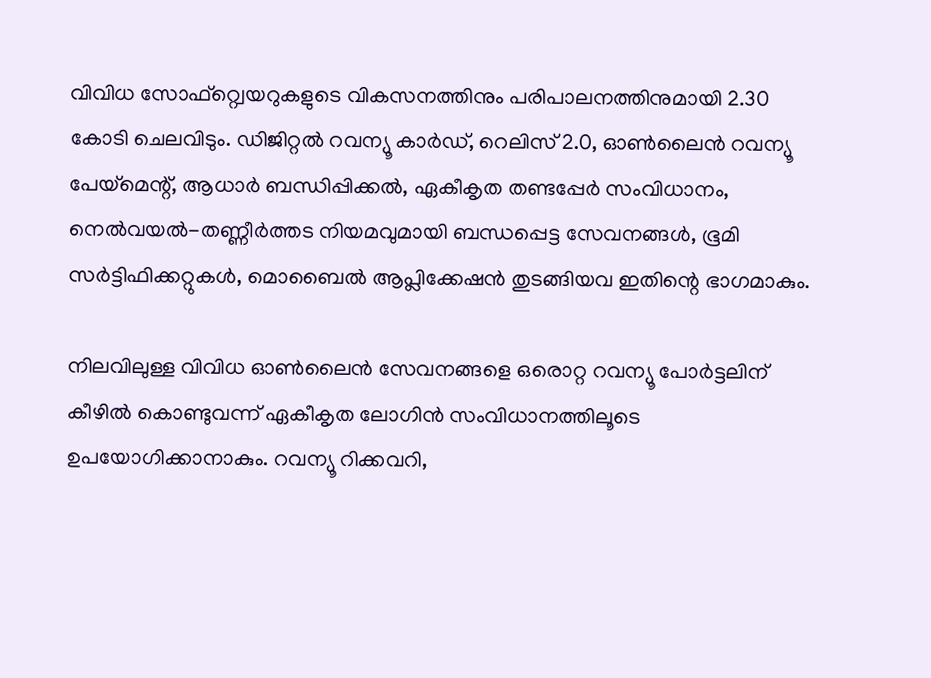വിവിധ സോഫ്റ്റ്വെയറുകളുടെ വികസനത്തിനും പരിപാലനത്തിനുമായി 2.30 കോടി ചെലവിടും. ഡിജിറ്റൽ റവന്യൂ കാർഡ്, റെലിസ് 2.0, ഓൺലൈൻ റവന്യൂ പേയ്‌മെന്റ്, ആധാർ ബന്ധിപ്പിക്കൽ, ഏകീകൃത തണ്ടപ്പേർ സംവിധാനം, നെൽവയൽ-തണ്ണീർത്തട നിയമവുമായി ബന്ധപ്പെട്ട സേവനങ്ങൾ, ഭൂമി സർട്ടിഫിക്കറ്റുകൾ, മൊബൈൽ ആപ്ലിക്കേഷൻ തുടങ്ങിയവ ഇതിന്റെ ഭാഗമാകും.

നിലവിലുള്ള വിവിധ ഓൺലൈൻ സേവനങ്ങളെ ഒരൊറ്റ റവന്യൂ പോർട്ടലിന് കീഴിൽ കൊണ്ടുവന്ന് ഏകീകൃത ലോഗിൻ സംവിധാനത്തിലൂടെ ഉപയോഗിക്കാനാകും. റവന്യൂ റിക്കവറി,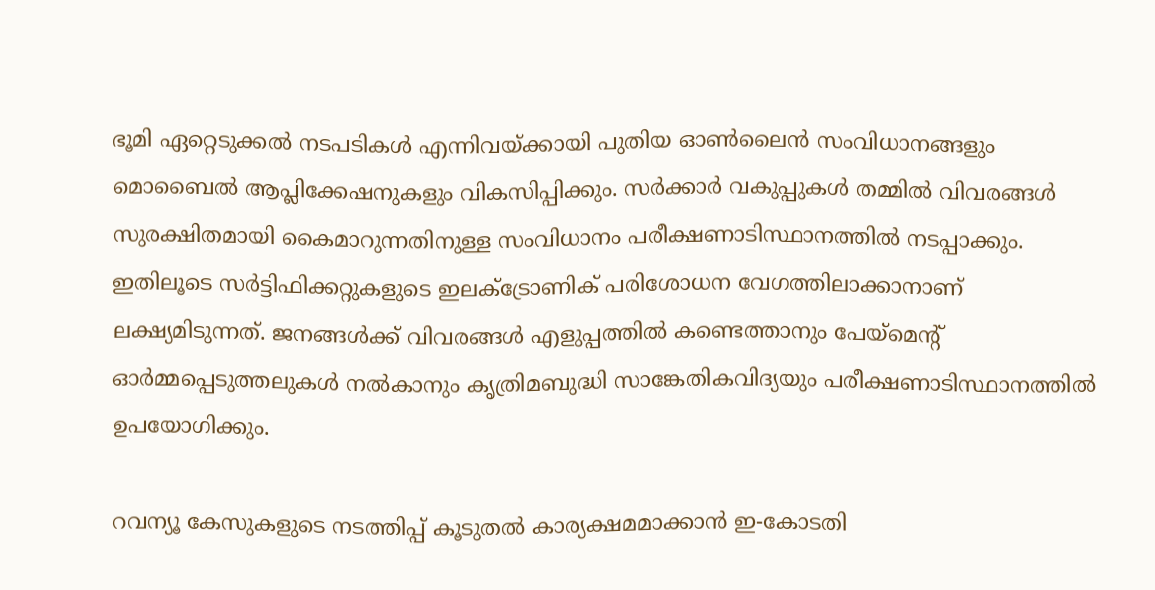ഭൂമി ഏറ്റെടുക്കൽ നടപടികൾ എന്നിവയ്ക്കായി പുതിയ ഓൺലൈൻ സംവിധാനങ്ങളും മൊബൈൽ ആപ്ലിക്കേഷനുകളും വികസിപ്പിക്കും. സർക്കാർ വകുപ്പുകൾ തമ്മിൽ വിവരങ്ങൾ സുരക്ഷിതമായി കൈമാറുന്നതിനുള്ള സംവിധാനം പരീക്ഷണാടിസ്ഥാനത്തിൽ നടപ്പാക്കും. ഇതിലൂടെ സർട്ടിഫിക്കറ്റുകളുടെ ഇലക്ട്രോണിക് പരിശോധന വേഗത്തിലാക്കാനാണ് ലക്ഷ്യമിടുന്നത്. ജനങ്ങൾക്ക് വിവരങ്ങൾ എളുപ്പത്തിൽ കണ്ടെത്താനും പേയ്‌മെന്റ് ഓർമ്മപ്പെടുത്തലുകൾ നൽകാനും കൃത്രിമബുദ്ധി സാങ്കേതികവിദ്യയും പരീക്ഷണാടിസ്ഥാനത്തിൽ ഉപയോഗിക്കും.

റവന്യൂ കേസുകളുടെ നടത്തിപ്പ് കൂടുതൽ കാര്യക്ഷമമാക്കാൻ ഇ-കോടതി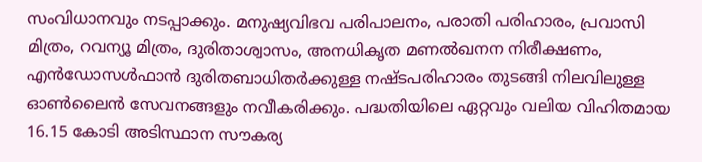സംവിധാനവും നടപ്പാക്കും. മനുഷ്യവിഭവ പരിപാലനം, പരാതി പരിഹാരം, പ്രവാസി മിത്രം, റവന്യൂ മിത്രം, ദുരിതാശ്വാസം, അനധികൃത മണൽഖനന നിരീക്ഷണം, എൻഡോസൾഫാൻ ദുരിതബാധിതർക്കുള്ള നഷ്ടപരിഹാരം തുടങ്ങി നിലവിലുള്ള ഓൺലൈൻ സേവനങ്ങളും നവീകരിക്കും. പദ്ധതിയിലെ ഏറ്റവും വലിയ വിഹിതമായ 16.15 കോടി അടിസ്ഥാന സൗകര്യ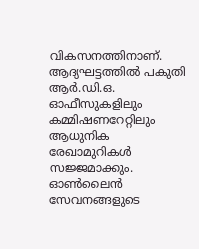വികസനത്തിനാണ്. ആദ്യഘട്ടത്തിൽ പകുതി ആർ.ഡി.ഒ. ഓഫീസുകളിലും കമ്മിഷണറേറ്റിലും ആധുനിക രേഖാമുറികൾ സജ്ജമാക്കും. ഓൺലൈൻ സേവനങ്ങളുടെ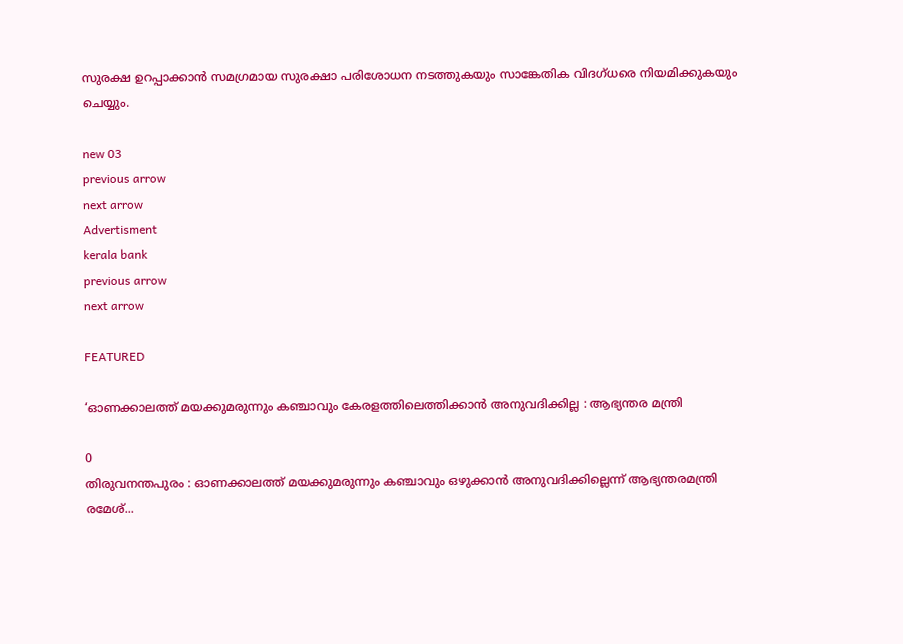സുരക്ഷ ഉറപ്പാക്കാൻ സമഗ്രമായ സുരക്ഷാ പരിശോധന നടത്തുകയും സാങ്കേതിക വിദഗ്ധരെ നിയമിക്കുകയും ചെയ്യും.

new 03
previous arrow
next arrow
Advertisment
kerala bank
previous arrow
next arrow

FEATURED

‘ഓണക്കാലത്ത് മയക്കുമരുന്നും കഞ്ചാവും കേരളത്തിലെത്തിക്കാൻ അനുവദിക്കില്ല : ആഭ്യന്തര മന്ത്രി

0
തിരുവനന്തപുരം : ഓണക്കാലത്ത് മയക്കുമരുന്നും കഞ്ചാവും ഒഴുക്കാൻ അനുവദിക്കില്ലെന്ന് ആഭ്യന്തരമന്ത്രി രമേശ്...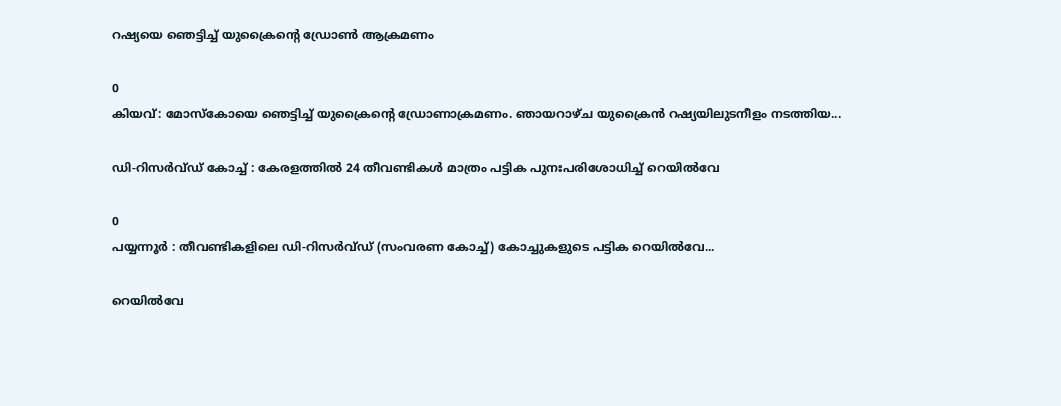റഷ്യയെ ഞെട്ടിച്ച് യുക്രൈന്‍റെ ഡ്രോൺ ആക്രമണം

0
കിയവ്: മോസ്കോയെ ഞെട്ടിച്ച് യുക്രൈന്‍റെ ഡ്രോണാക്രമണം. ഞായറാഴ്ച യുക്രൈൻ റഷ്യയിലുടനീളം നടത്തിയ...

ഡി-റിസർവ്ഡ് കോച്ച് : കേരളത്തിൽ 24 തീവണ്ടികൾ മാത്രം പട്ടിക പുനഃപരിശോധിച്ച് റെയിൽവേ

0
പയ്യന്നൂർ : തീവണ്ടികളിലെ ഡി-റിസർവ്ഡ് (സംവരണ കോച്ച്) കോച്ചുകളുടെ പട്ടിക റെയിൽവേ...

റെയിൽവേ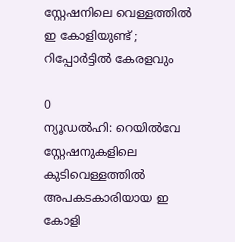സ്റ്റേഷനിലെ വെള്ളത്തിൽ ഇ കോളിയുണ്ട് ; റിപ്പോർട്ടിൽ കേരളവും

0
ന്യൂഡൽഹി: റെയിൽവേ സ്റ്റേഷനുകളിലെ കുടിവെള്ളത്തിൽ അപകടകാരിയായ ഇ കോളി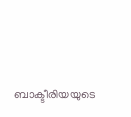ബാക്ടീരിയയുടെ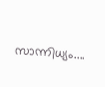സാന്നിധ്യം....